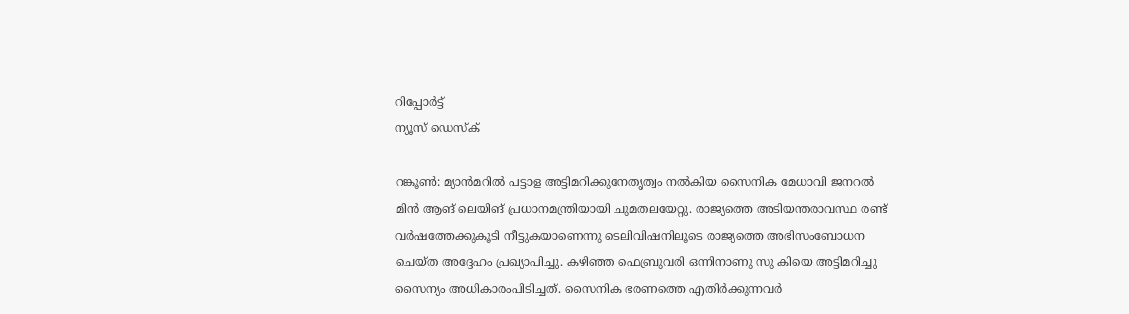റിപ്പോര്‍ട്ട്
ന്യൂസ് ഡെസ്ക്

റങ്കൂണ്‍: മ്യാന്‍മറില്‍ പട്ടാള അട്ടിമറിക്കുനേതൃത്വം നല്‍കിയ സൈനിക മേധാവി ജനറല്‍ മിന്‍ ആങ് ലെയിങ് പ്രധാനമന്ത്രിയായി ചുമതലയേറ്റു. രാജ്യത്തെ അടിയന്തരാവസ്ഥ രണ്ട് വര്‍ഷത്തേക്കുകൂടി നീട്ടുകയാണെന്നു ടെലിവിഷനിലൂടെ രാജ്യത്തെ അഭിസംബോധന ചെയ്ത അദ്ദേഹം പ്രഖ്യാപിച്ചു. കഴിഞ്ഞ ഫെബ്രുവരി ഒന്നിനാണു സു കിയെ അട്ടിമറിച്ചു സൈന്യം അധികാരംപിടിച്ചത്. സൈനിക ഭരണത്തെ എതിര്‍ക്കുന്നവര്‍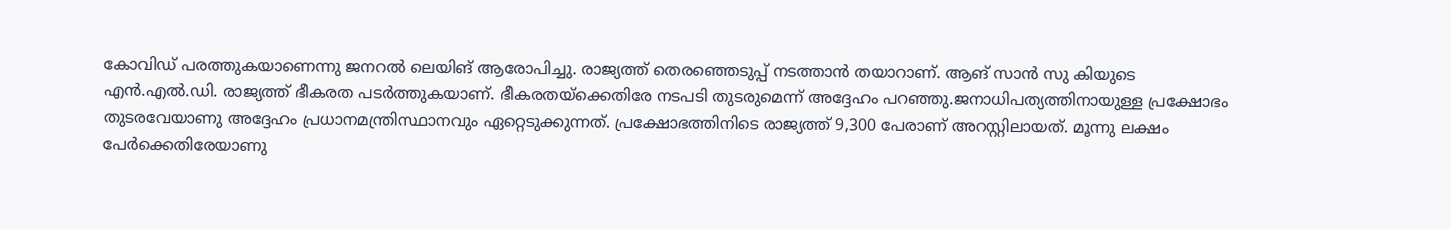കോവിഡ് പരത്തുകയാണെന്നു ജനറല്‍ ലെയിങ് ആരോപിച്ചു. രാജ്യത്ത് തെരഞ്ഞെടുപ്പ് നടത്താന്‍ തയാറാണ്. ആങ് സാന്‍ സു കിയുടെ എന്‍.എല്‍.ഡി. രാജ്യത്ത് ഭീകരത പടര്‍ത്തുകയാണ്. ഭീകരതയ്ക്കെതിരേ നടപടി തുടരുമെന്ന് അദ്ദേഹം പറഞ്ഞു.ജനാധിപത്യത്തിനായുള്ള പ്രക്ഷോഭം തുടരവേയാണു അദ്ദേഹം പ്രധാനമന്ത്രിസ്ഥാനവും ഏറ്റെടുക്കുന്നത്. പ്രക്ഷോഭത്തിനിടെ രാജ്യത്ത് 9,300 പേരാണ് അറസ്റ്റിലായത്. മൂന്നു ലക്ഷം പേര്‍ക്കെതിരേയാണു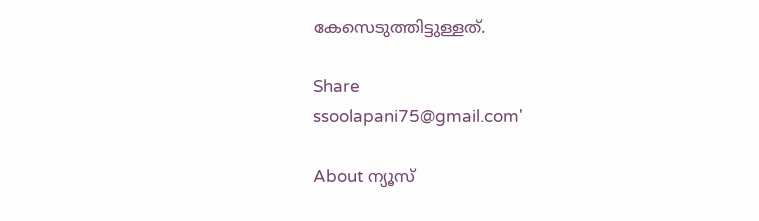കേസെടുത്തിട്ടുള്ളത്.

Share
ssoolapani75@gmail.com'

About ന്യൂസ്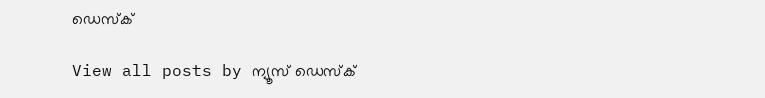ഡെസ്ക്

View all posts by ന്യൂസ് ഡെസ്ക്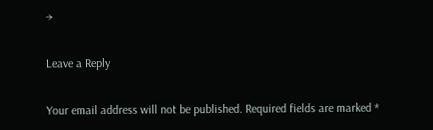→

Leave a Reply

Your email address will not be published. Required fields are marked *